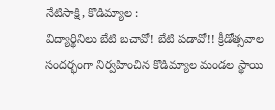నేటిసాక్షి, కొడిమ్యాల :
విద్యార్థినిలు బేటి బచావో! బేటి పడావో!! క్రీడోత్సవాల సందర్భంగా నిర్వహించిన కొడిమ్యాల మండల స్థాయి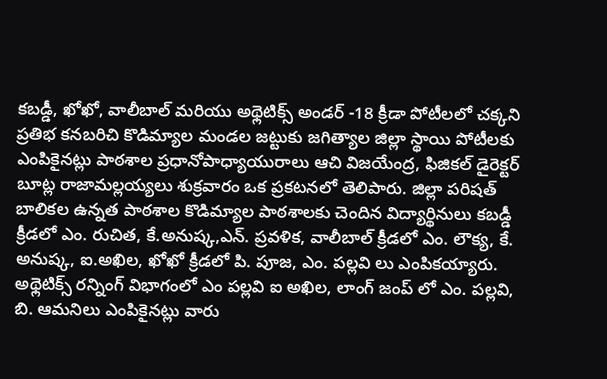కబడ్డీ, ఖోఖో, వాలీబాల్ మరియు అథ్లెటిక్స్ అండర్ -18 క్రీడా పోటీలలో చక్కని ప్రతిభ కనబరిచి కొడిమ్యాల మండల జట్టుకు జగిత్యాల జిల్లా స్థాయి పోటీలకు ఎంపికైనట్లు పాఠశాల ప్రధానోపాధ్యాయురాలు ఆచి విజయేంద్ర, ఫిజికల్ డైరెక్టర్ బూట్ల రాజామల్లయ్యలు శుక్రవారం ఒక ప్రకటనలో తెలిపారు. జిల్లా పరిషత్ బాలికల ఉన్నత పాఠశాల కొడిమ్యాల పాఠశాలకు చెందిన విద్యార్థినులు కబడ్డీ క్రీడలో ఎం. రుచిత, కే.అనుష్క,ఎన్. ప్రవళిక, వాలీబాల్ క్రీడలో ఎం. లౌక్య, కే. అనుష్క, ఐ.అఖిల, ఖోఖో క్రీడలో పి. పూజ, ఎం. పల్లవి లు ఎంపికయ్యారు. అథ్లెటిక్స్ రన్నింగ్ విభాగంలో ఎం పల్లవి ఐ అఖిల, లాంగ్ జంప్ లో ఎం. పల్లవి, బి. ఆమనిలు ఎంపికైనట్లు వారు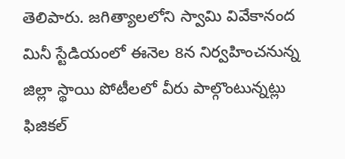తెలిపారు. జగిత్యాలలోని స్వామి వివేకానంద మినీ స్టేడియంలో ఈనెల 8న నిర్వహించనున్న జిల్లా స్థాయి పోటీలలో వీరు పాల్గొంటున్నట్లు ఫిజికల్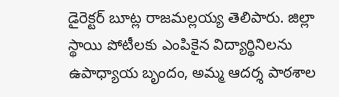డైరెక్టర్ బూట్ల రాజమల్లయ్య తెలిపారు. జిల్లా స్థాయి పోటీలకు ఎంపికైన విద్యార్థినిలను ఉపాధ్యాయ బృందం, అమ్మ ఆదర్శ పాఠశాల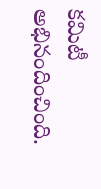కమిటీ అభినందించింది.